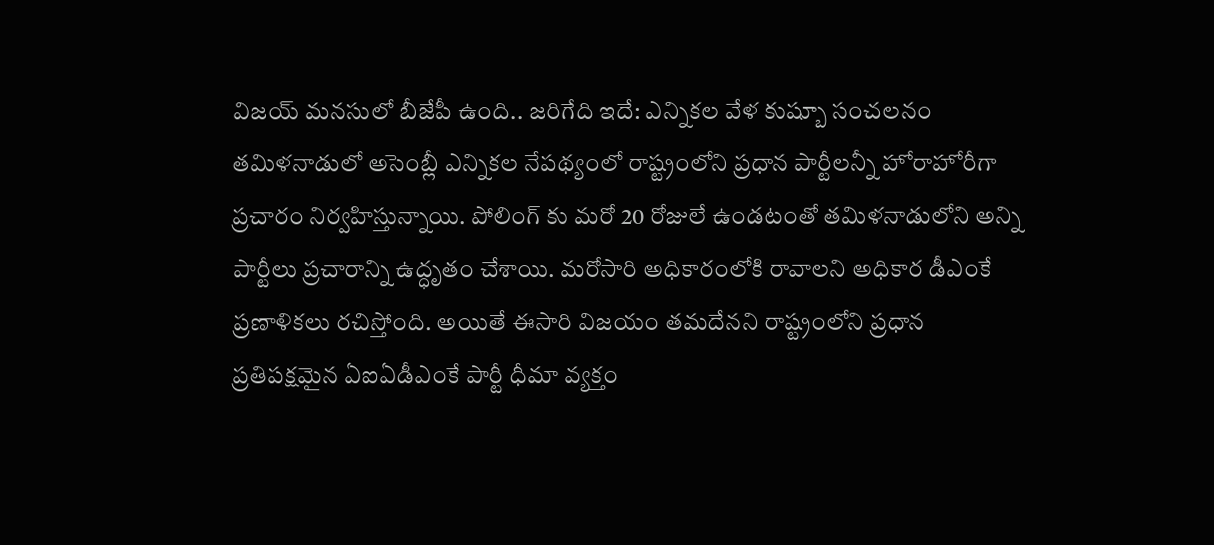విజయ్ మనసులో బీజేపీ ఉంది.. జరిగేది ఇదే: ఎన్నికల వేళ కుష్బూ సంచలనం
తమిళనాడులో అసెంబ్లీ ఎన్నికల నేపథ్యంలో రాష్ట్రంలోని ప్రధాన పార్టీలన్నీ హోరాహోరీగా ప్రచారం నిర్వహిస్తున్నాయి. పోలింగ్ కు మరో 20 రోజులే ఉండటంతో తమిళనాడులోని అన్ని పార్టీలు ప్రచారాన్ని ఉద్ధృతం చేశాయి. మరోసారి అధికారంలోకి రావాలని అధికార డీఎంకే ప్రణాళికలు రచిస్తోంది. అయితే ఈసారి విజయం తమదేనని రాష్ట్రంలోని ప్రధాన ప్రతిపక్షమైన ఏఐఏడీఎంకే పార్టీ ధీమా వ్యక్తం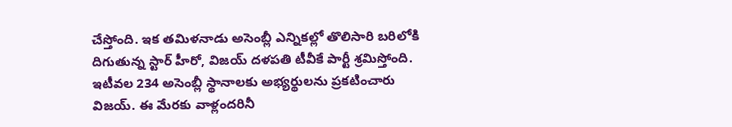చేస్తోంది. ఇక తమిళనాడు అసెంబ్లీ ఎన్నికల్లో తొలిసారి బరిలోకి దిగుతున్న స్టార్ హీరో, విజయ్ దళపతి టీవీకే పార్టీ శ్రమిస్తోంది. ఇటీవల 234 అసెంబ్లీ స్థానాలకు అభ్యర్థులను ప్రకటించారు విజయ్. ఈ మేరకు వాళ్లందరినీ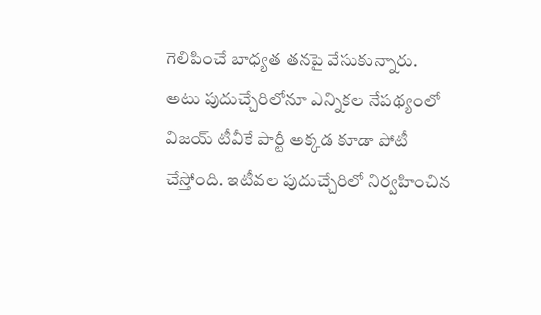గెలిపించే బాధ్యత తనపై వేసుకున్నారు.
అటు పుదుచ్చేరిలోనూ ఎన్నికల నేపథ్యంలో విజయ్ టీవీకే పార్టీ అక్కడ కూడా పోటీ చేస్తోంది. ఇటీవల పుదుచ్చేరిలో నిర్వహించిన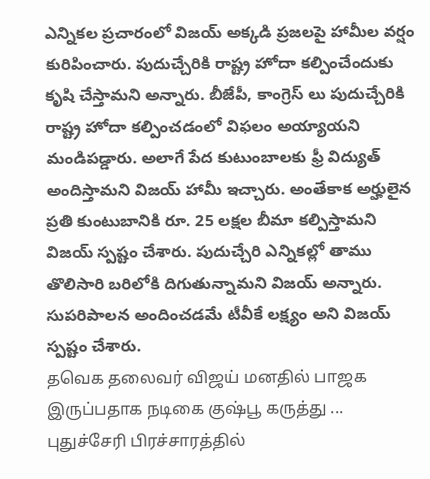ఎన్నికల ప్రచారంలో విజయ్ అక్కడి ప్రజలపై హామీల వర్షం కురిపించారు. పుదుచ్చేరికి రాష్ట్ర హోదా కల్పించేందుకు కృషి చేస్తామని అన్నారు. బీజేపీ, కాంగ్రెస్ లు పుదుచ్చేరికి రాష్ట్ర హోదా కల్పించడంలో విఫలం అయ్యాయని మండిపడ్డారు. అలాగే పేద కుటుంబాలకు ఫ్రీ విద్యుత్ అందిస్తామని విజయ్ హామీ ఇచ్చారు. అంతేకాక అర్హులైన ప్రతి కుంటుబానికి రూ. 25 లక్షల బీమా కల్పిస్తామని విజయ్ స్పష్టం చేశారు. పుదుచ్చేరి ఎన్నికల్లో తాము తొలిసారి బరిలోకి దిగుతున్నామని విజయ్ అన్నారు. సుపరిపాలన అందించడమే టీవీకే లక్ష్యం అని విజయ్ స్పష్టం చేశారు.
தவெக தலைவர் விஜய் மனதில் பாஜக இருப்பதாக நடிகை குஷ்பூ கருத்து ... புதுச்சேரி பிரச்சாரத்தில்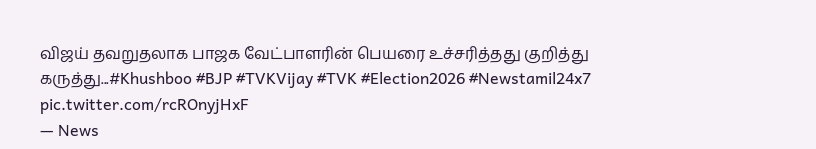விஜய் தவறுதலாக பாஜக வேட்பாளரின் பெயரை உச்சரித்தது குறித்து கருத்து...#Khushboo #BJP #TVKVijay #TVK #Election2026 #Newstamil24x7 pic.twitter.com/rcROnyjHxF
— News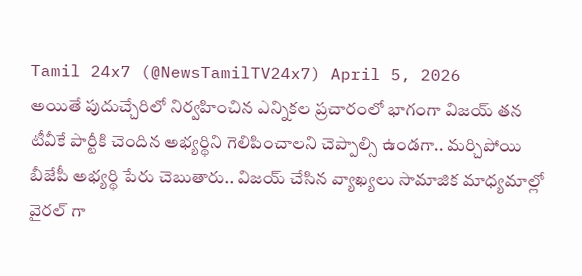Tamil 24x7 (@NewsTamilTV24x7) April 5, 2026
అయితే పుదుచ్చేరిలో నిర్వహించిన ఎన్నికల ప్రచారంలో భాగంగా విజయ్ తన టీవీకే పార్టీకి చెందిన అభ్యర్థిని గెలిపించాలని చెప్పాల్సి ఉండగా.. మర్చిపోయి బీజేపీ అభ్యర్థి పేరు చెబుతారు.. విజయ్ చేసిన వ్యాఖ్యలు సామాజిక మాధ్యమాల్లో వైరల్ గా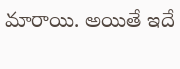మారాయి. అయితే ఇదే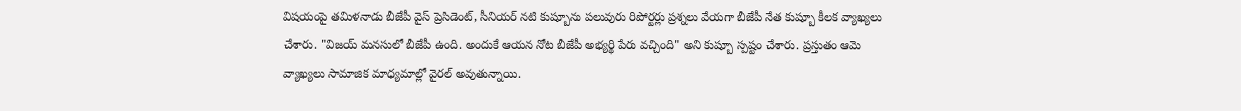విషయంపై తమిళనాడు బీజేపీ వైస్ ప్రెసిడెంట్, సీనియర్ నటి కుష్బూను పలువురు రిపోర్టర్లు ప్రశ్నలు వేయగా బీజేపీ నేత కుష్బూ కీలక వ్యాఖ్యలు చేశారు. "విజయ్ మనసులో బీజేపీ ఉంది. అందుకే ఆయన నోట బీజేపీ అభ్యర్థి పేరు వచ్చింది" అని కుష్బూ స్పష్టం చేశారు. ప్రస్తుతం ఆమె వ్యాఖ్యలు సామాజిక మాధ్యమాల్లో వైరల్ అవుతున్నాయి.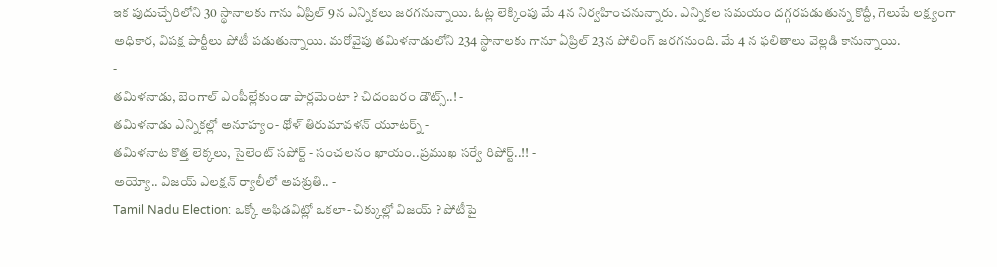ఇక పుదుచ్చేరిలోని 30 స్థానాలకు గాను ఏప్రిల్ 9న ఎన్నికలు జరగనున్నాయి. ఓట్ల లెక్కింపు మే 4న నిర్వహించనున్నారు. ఎన్నికల సమయం దగ్గరపడుతున్న కొద్దీ, గెలుపే లక్ష్యంగా అధికార, విపక్ష పార్టీలు పోటీ పడుతున్నాయి. మరోవైపు తమిళనాడులోని 234 స్థానాలకు గానూ ఏప్రిల్ 23న పోలింగ్ జరగనుంది. మే 4 న ఫలితాలు వెల్లడి కానున్నాయి.
-
తమిళనాడు, బెంగాల్ ఎంపీల్లేకుండా పార్లమెంటా ? చిదంబరం డౌట్స్..! -
తమిళనాడు ఎన్నికల్లో అనూహ్యం- థోళ్ తిరుమావళన్ యూటర్న్ -
తమిళనాట కొత్త లెక్కలు, సైలెంట్ సపోర్ట్ - సంచలనం ఖాయం..ప్రముఖ సర్వే రిపోర్ట్..!! -
అయ్యో.. విజయ్ ఎలక్షన్ ర్యాలీలో అపశ్రుతి.. -
Tamil Nadu Election: ఒక్కో అఫిడవిట్లో ఒకలా- చిక్కుల్లో విజయ్ ? పోటీపై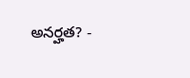అనర్హత? -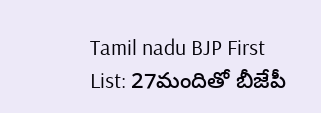Tamil nadu BJP First List: 27మందితో బీజేపీ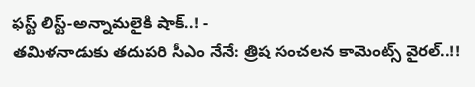ఫస్ట్ లిస్ట్-అన్నామలైకి షాక్..! -
తమిళనాడుకు తదుపరి సీఎం నేనే: త్రిష సంచలన కామెంట్స్ వైరల్..!!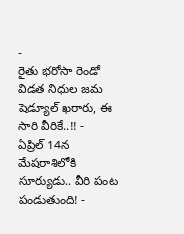-
రైతు భరోసా రెండో విడత నిధుల జమ షెడ్యూల్ ఖరారు, ఈ సారి వీరికే..!! -
ఏప్రిల్ 14న మేషరాశిలోకి సూర్యుడు.. వీరి పంట పండుతుంది! -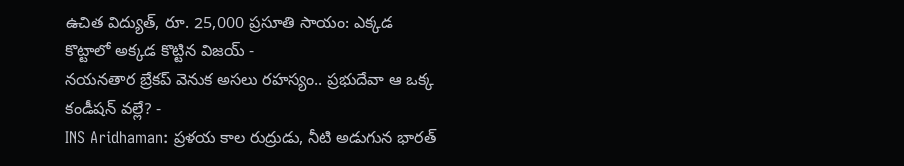ఉచిత విద్యుత్, రూ. 25,000 ప్రసూతి సాయం: ఎక్కడ కొట్టాలో అక్కడ కొట్టిన విజయ్ -
నయనతార బ్రేకప్ వెనుక అసలు రహస్యం.. ప్రభుదేవా ఆ ఒక్క కండీషన్ వల్లే? -
INS Aridhaman: ప్రళయ కాల రుద్రుడు, నీటి అడుగున భారత్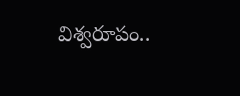విశ్వరూపం..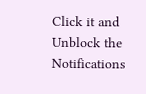Click it and Unblock the Notifications